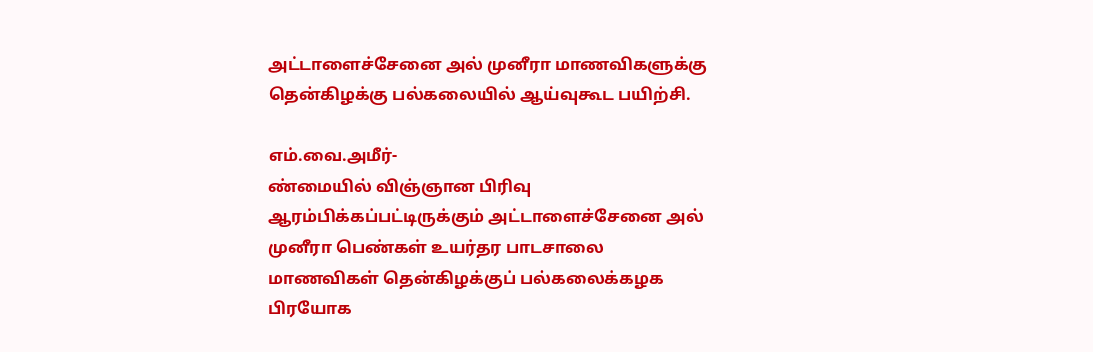அட்டாளைச்சேனை அல் முனீரா மாணவிகளுக்கு தென்கிழக்கு பல்கலையில் ஆய்வுகூட பயிற்சி.

எம்.வை.அமீர்-
ண்மையில் விஞ்ஞான பிரிவு ஆரம்பிக்கப்பட்டிருக்கும் அட்டாளைச்சேனை அல் முனீரா பெண்கள் உயர்தர பாடசாலை மாணவிகள் தென்கிழக்குப் பல்கலைக்கழக பிரயோக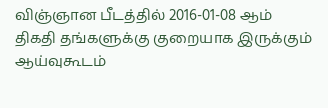விஞ்ஞான பீடத்தில் 2016-01-08 ஆம் திகதி தங்களுக்கு குறையாக இருக்கும் ஆய்வுகூடம்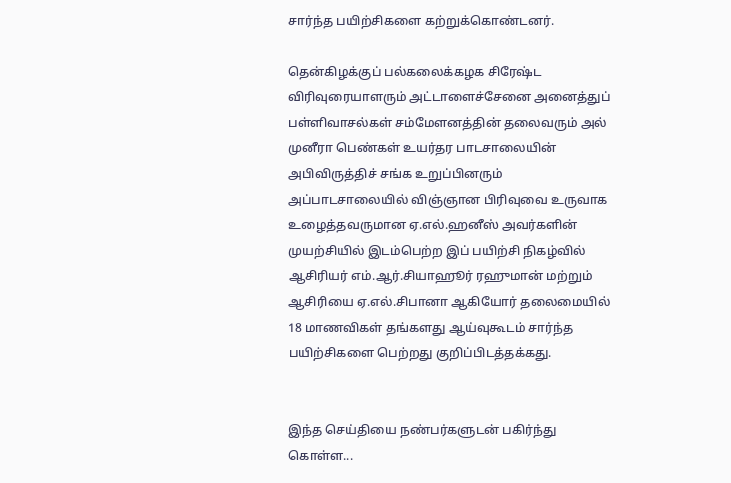சார்ந்த பயிற்சிகளை கற்றுக்கொண்டனர்.

தென்கிழக்குப் பல்கலைக்கழக சிரேஷ்ட விரிவுரையாளரும் அட்டாளைச்சேனை அனைத்துப் பள்ளிவாசல்கள் சம்மேளனத்தின் தலைவரும் அல் முனீரா பெண்கள் உயர்தர பாடசாலையின் அபிவிருத்திச் சங்க உறுப்பினரும் அப்பாடசாலையில் விஞ்ஞான பிரிவுவை உருவாக உழைத்தவருமான ஏ.எல்.ஹனீஸ் அவர்களின் முயற்சியில் இடம்பெற்ற இப் பயிற்சி நிகழ்வில் ஆசிரியர் எம்.ஆர்.சியாஹூர் ரஹுமான் மற்றும் ஆசிரியை ஏ.எல்.சிபானா ஆகியோர் தலைமையில் 18 மாணவிகள் தங்களது ஆய்வுகூடம் சார்ந்த பயிற்சிகளை பெற்றது குறிப்பிடத்தக்கது.


இந்த செய்தியை நண்பர்களுடன் பகிர்ந்து கொள்ள...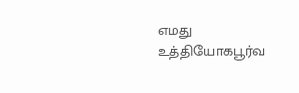எமது உத்தியோகபூர்வ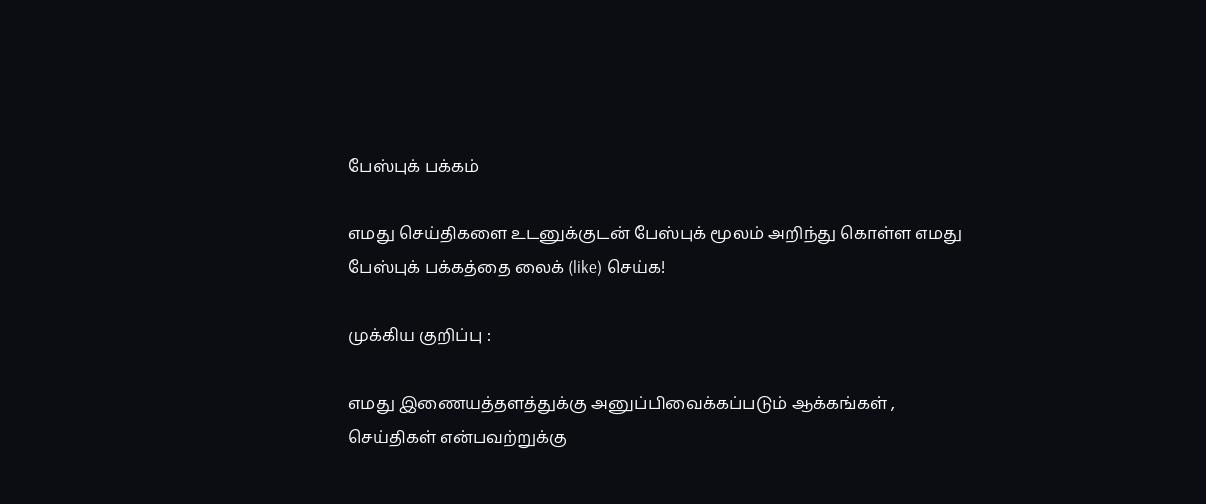பேஸ்புக் பக்கம்

எமது செய்திகளை உடனுக்குடன் பேஸ்புக் மூலம் அறிந்து கொள்ள எமது பேஸ்புக் பக்கத்தை லைக் (like) செய்க!

முக்கிய குறிப்பு :

எமது இணையத்தளத்துக்கு அனுப்பிவைக்கப்படும் ஆக்கங்கள் , செய்திகள் என்பவற்றுக்கு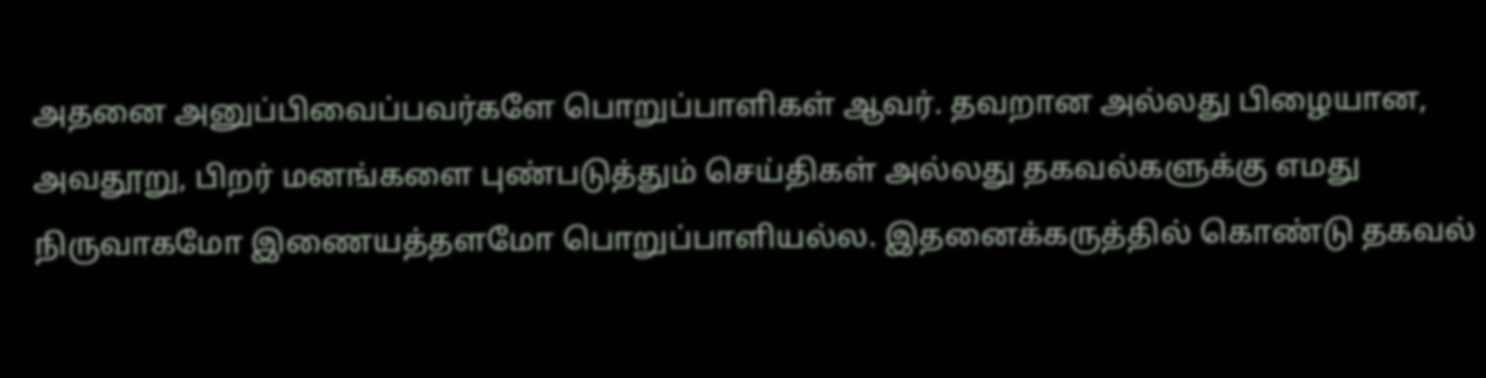அதனை அனுப்பிவைப்பவர்களே பொறுப்பாளிகள் ஆவர். தவறான அல்லது பிழையான, அவதூறு, பிறர் மனங்களை புண்படுத்தும் செய்திகள் அல்லது தகவல்களுக்கு எமது நிருவாகமோ இணையத்தளமோ பொறுப்பாளியல்ல. இதனைக்கருத்தில் கொண்டு தகவல்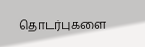தொடர்புகளை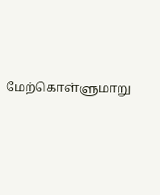மேற்கொள்ளுமாறு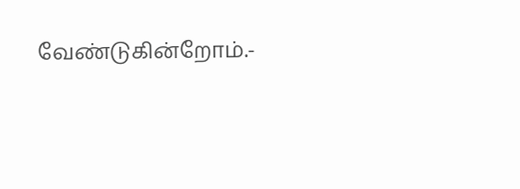வேண்டுகின்றோம்.-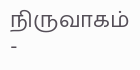நிருவாகம் -